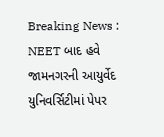Breaking News : NEET બાદ હવે જામનગરની આયુર્વેદ યુનિવર્સિટીમાં પેપર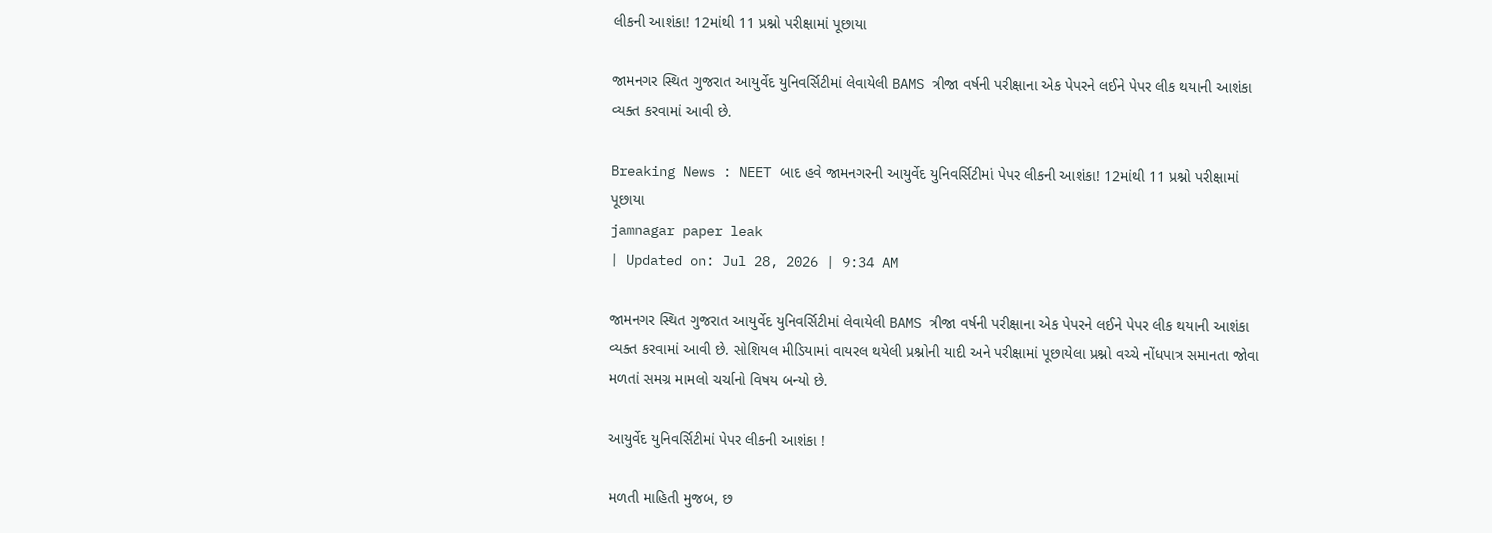લીકની આશંકા! 12માંથી 11 પ્રશ્નો પરીક્ષામાં પૂછાયા

જામનગર સ્થિત ગુજરાત આયુર્વેદ યુનિવર્સિટીમાં લેવાયેલી BAMS ત્રીજા વર્ષની પરીક્ષાના એક પેપરને લઈને પેપર લીક થયાની આશંકા વ્યક્ત કરવામાં આવી છે.

Breaking News : NEET બાદ હવે જામનગરની આયુર્વેદ યુનિવર્સિટીમાં પેપર લીકની આશંકા! 12માંથી 11 પ્રશ્નો પરીક્ષામાં પૂછાયા
jamnagar paper leak
| Updated on: Jul 28, 2026 | 9:34 AM

જામનગર સ્થિત ગુજરાત આયુર્વેદ યુનિવર્સિટીમાં લેવાયેલી BAMS ત્રીજા વર્ષની પરીક્ષાના એક પેપરને લઈને પેપર લીક થયાની આશંકા વ્યક્ત કરવામાં આવી છે. સોશિયલ મીડિયામાં વાયરલ થયેલી પ્રશ્નોની યાદી અને પરીક્ષામાં પૂછાયેલા પ્રશ્નો વચ્ચે નોંધપાત્ર સમાનતા જોવા મળતાં સમગ્ર મામલો ચર્ચાનો વિષય બન્યો છે.

આયુર્વેદ યુનિવર્સિટીમાં પેપર લીકની આશંકા !

મળતી માહિતી મુજબ, છ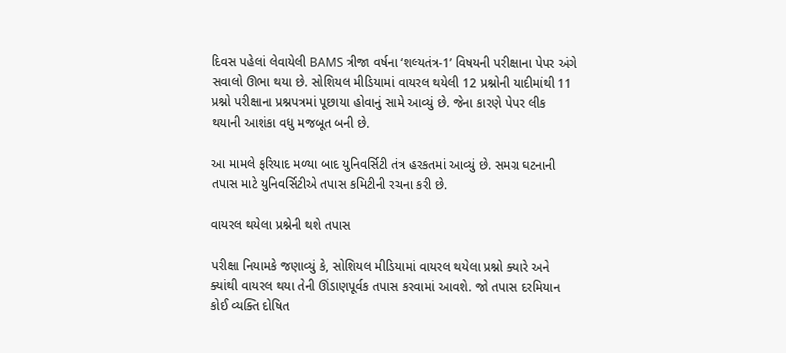દિવસ પહેલાં લેવાયેલી BAMS ત્રીજા વર્ષના ‘શલ્યતંત્ર-1’ વિષયની પરીક્ષાના પેપર અંગે સવાલો ઊભા થયા છે. સોશિયલ મીડિયામાં વાયરલ થયેલી 12 પ્રશ્નોની યાદીમાંથી 11 પ્રશ્નો પરીક્ષાના પ્રશ્નપત્રમાં પૂછાયા હોવાનું સામે આવ્યું છે. જેના કારણે પેપર લીક થયાની આશંકા વધુ મજબૂત બની છે.

આ મામલે ફરિયાદ મળ્યા બાદ યુનિવર્સિટી તંત્ર હરકતમાં આવ્યું છે. સમગ્ર ઘટનાની તપાસ માટે યુનિવર્સિટીએ તપાસ કમિટીની રચના કરી છે.

વાયરલ થયેલા પ્રશ્નેની થશે તપાસ

પરીક્ષા નિયામકે જણાવ્યું કે, સોશિયલ મીડિયામાં વાયરલ થયેલા પ્રશ્નો ક્યારે અને ક્યાંથી વાયરલ થયા તેની ઊંડાણપૂર્વક તપાસ કરવામાં આવશે. જો તપાસ દરમિયાન કોઈ વ્યક્તિ દોષિત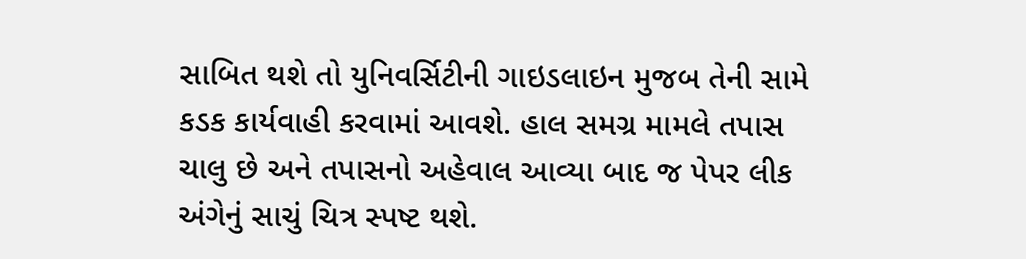સાબિત થશે તો યુનિવર્સિટીની ગાઇડલાઇન મુજબ તેની સામે કડક કાર્યવાહી કરવામાં આવશે. હાલ સમગ્ર મામલે તપાસ ચાલુ છે અને તપાસનો અહેવાલ આવ્યા બાદ જ પેપર લીક અંગેનું સાચું ચિત્ર સ્પષ્ટ થશે.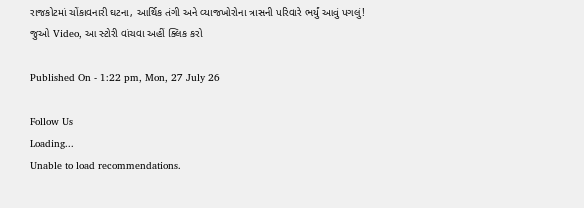રાજકોટમાં ચોંકાવનારી ઘટના, આર્થિક તંગી અને વ્યાજખોરોના ત્રાસની પરિવારે ભર્યું આવું પગલું! જુઓ Video, આ સ્ટોરી વાંચવા અહીં ક્લિક કરો

Published On - 1:22 pm, Mon, 27 July 26

Follow Us
Loading...
Unable to load recommendations.